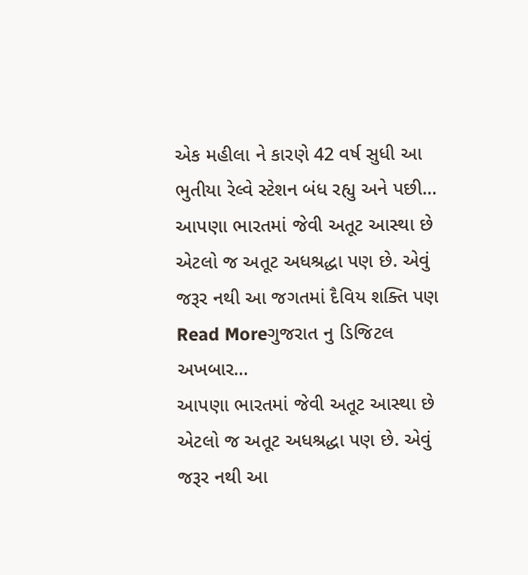એક મહીલા ને કારણે 42 વર્ષ સુધી આ ભુતીયા રેલ્વે સ્ટેશન બંધ રહ્યુ અને પછી…
આપણા ભારતમાં જેવી અતૂટ આસ્થા છે એટલો જ અતૂટ અધશ્રદ્ધા પણ છે. એવું જરૂર નથી આ જગતમાં દૈવિય શક્તિ પણ
Read Moreગુજરાત નુ ડિજિટલ અખબાર…
આપણા ભારતમાં જેવી અતૂટ આસ્થા છે એટલો જ અતૂટ અધશ્રદ્ધા પણ છે. એવું જરૂર નથી આ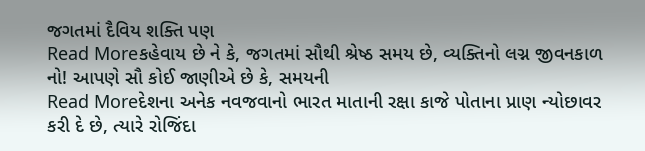જગતમાં દૈવિય શક્તિ પણ
Read Moreકહેવાય છે ને કે, જગતમાં સૌથી શ્રેષ્ઠ સમય છે, વ્યક્તિનો લગ્ન જીવનકાળ નો! આપણે સૌ કોઈ જાણીએ છે કે, સમયની
Read Moreદેશના અનેક નવજવાનો ભારત માતાની રક્ષા કાજે પોતાના પ્રાણ ન્યોછાવર કરી દે છે, ત્યારે રોજિંદા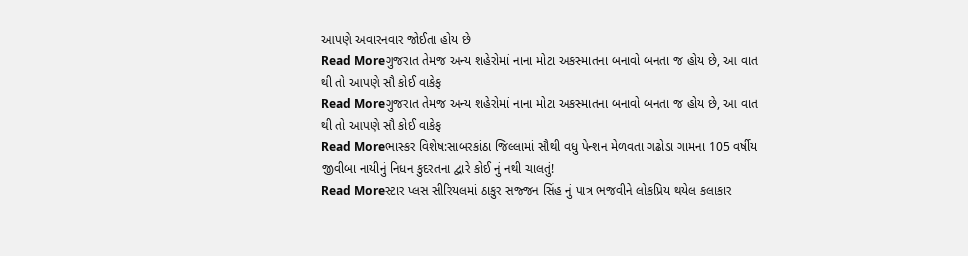આપણે અવારનવાર જોઈતા હોય છે
Read Moreગુજરાત તેમજ અન્ય શહેરોમાં નાના મોટા અકસ્માતના બનાવો બનતા જ હોય છે, આ વાત થી તો આપણે સૌ કોઈ વાકેફ
Read Moreગુજરાત તેમજ અન્ય શહેરોમાં નાના મોટા અકસ્માતના બનાવો બનતા જ હોય છે, આ વાત થી તો આપણે સૌ કોઈ વાકેફ
Read Moreભાસ્કર વિશેષ:સાબરકાંઠા જિલ્લામાં સૌથી વધુ પેન્શન મેળવતા ગઢોડા ગામના 105 વર્ષીય જીવીબા નાયીનું નિધન કુદરતના દ્વારે કોઈ નું નથી ચાલતું!
Read Moreસ્ટાર પ્લસ સીરિયલમાં ઠાકુર સજ્જન સિંહ નું પાત્ર ભજવીને લોકપ્રિય થયેલ કલાકાર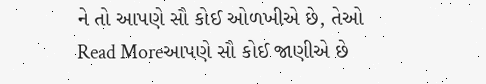ને તો આપણે સૌ કોઈ ઓળખીએ છે, તેઓ
Read Moreઆપણે સૌ કોઈ જાણીએ છે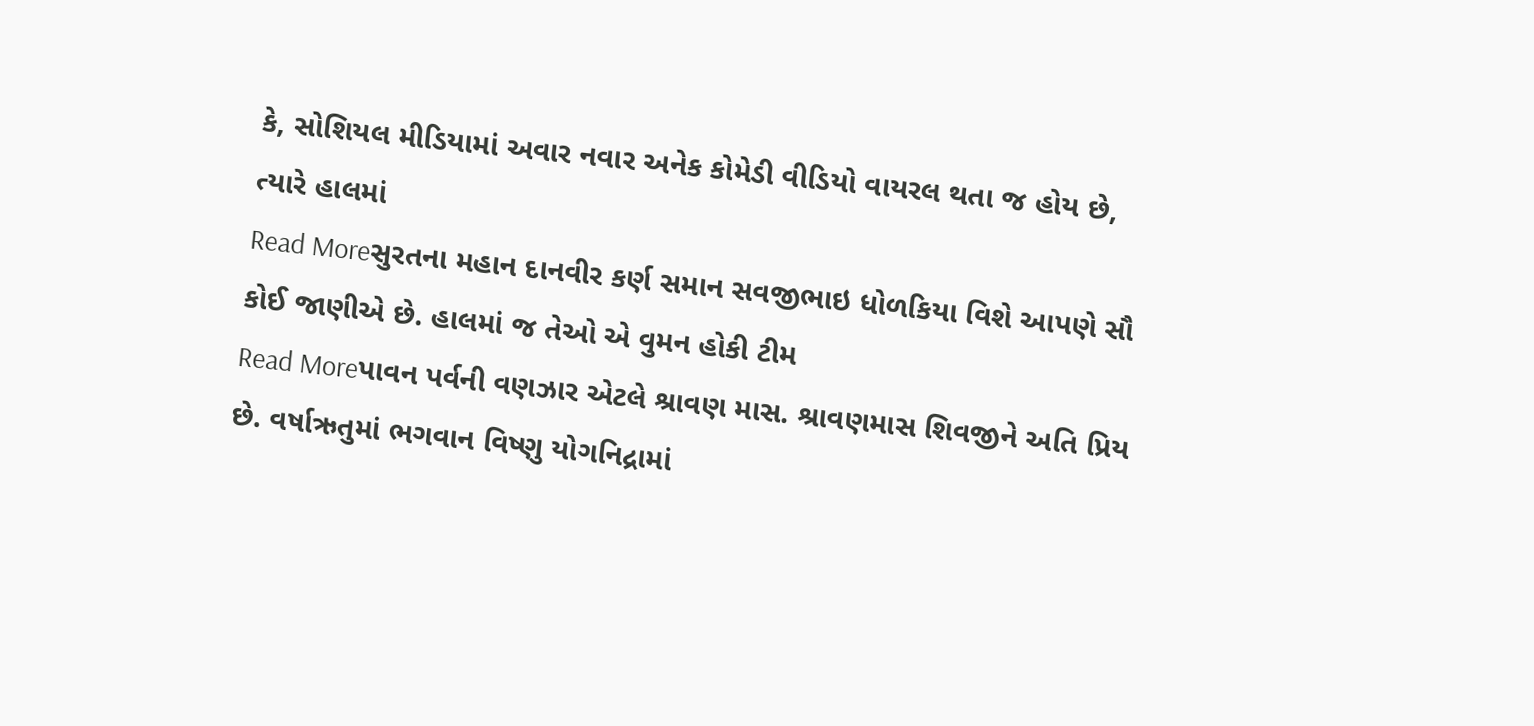કે, સોશિયલ મીડિયામાં અવાર નવાર અનેક કોમેડી વીડિયો વાયરલ થતા જ હોય છે, ત્યારે હાલમાં
Read Moreસુરતના મહાન દાનવીર કર્ણ સમાન સવજીભાઇ ધોળકિયા વિશે આપણે સૌ કોઈ જાણીએ છે. હાલમાં જ તેઓ એ વુમન હોકી ટીમ
Read Moreપાવન પર્વની વણઝાર એટલે શ્રાવણ માસ. શ્રાવણમાસ શિવજીને અતિ પ્રિય છે. વર્ષાઋતુમાં ભગવાન વિષ્ણુ યોગનિદ્રામાં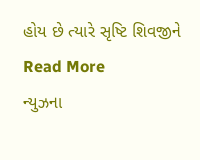હોય છે ત્યારે સૃષ્ટિ શિવજીને
Read More
ન્યુઝના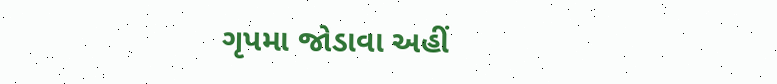ગૃપમા જોડાવા અહીં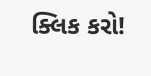ક્લિક કરો!